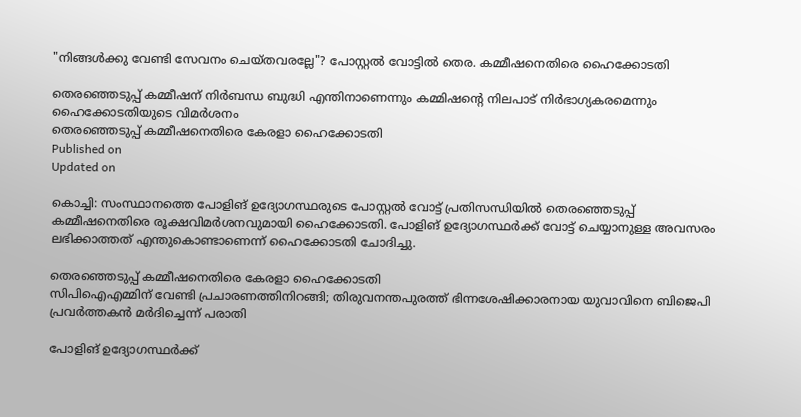"നിങ്ങള്‍ക്കു വേണ്ടി സേവനം ചെയ്തവരല്ലേ"? പോസ്റ്റല്‍ വോട്ടില്‍ തെര. കമ്മീഷനെതിരെ ഹൈക്കോടതി

തെരഞ്ഞെടുപ്പ് കമ്മീഷന് നിര്‍ബന്ധ ബുദ്ധി എന്തിനാണെന്നും കമ്മിഷന്റെ നിലപാട് നിര്‍ഭാഗ്യകരമെന്നും ഹൈക്കോടതിയുടെ വിമർശനം
തെരഞ്ഞെടുപ്പ് കമ്മീഷനെതിരെ കേരളാ ഹൈക്കോടതി
Published on
Updated on

കൊച്ചി: സംസ്ഥാനത്തെ പോളിങ് ഉദ്യോഗസ്ഥരുടെ പോസ്റ്റല്‍ വോട്ട് പ്രതിസന്ധിയില്‍ തെരഞ്ഞെടുപ്പ് കമ്മീഷനെതിരെ രൂക്ഷവിമർശനവുമായി ഹൈക്കോടതി. പോളിങ് ഉദ്യോഗസ്ഥര്‍ക്ക് വോട്ട് ചെയ്യാനുള്ള അവസരം ലഭിക്കാത്തത് എന്തുകൊണ്ടാണെന്ന് ഹൈക്കോടതി ചോദിച്ചു.

തെരഞ്ഞെടുപ്പ് കമ്മീഷനെതിരെ കേരളാ ഹൈക്കോടതി
സിപിഐഎമ്മിന് വേണ്ടി പ്രചാരണത്തിനിറങ്ങി; തിരുവനന്തപുരത്ത് ഭിന്നശേഷിക്കാരനായ യുവാവിനെ ബിജെപി പ്രവർത്തകൻ മർദിച്ചെന്ന് പരാതി

പോളിങ് ഉദ്യോഗസ്ഥര്‍ക്ക്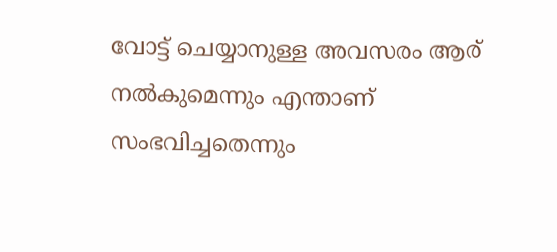വോട്ട് ചെയ്യാനുള്ള അവസരം ആര് നല്‍കുമെന്നും എന്താണ് സംഭവിച്ചതെന്നും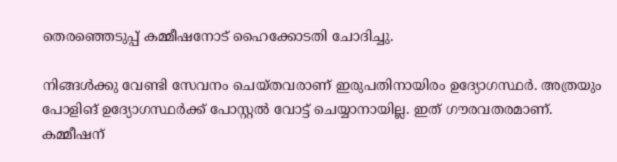തെരഞ്ഞെടുപ്പ് കമ്മീഷനോട് ഹൈക്കോടതി ചോദിച്ചു.

നിങ്ങള്‍ക്കു വേണ്ടി സേവനം ചെയ്തവരാണ് ഇരുപതിനായിരം ഉദ്യോഗസ്ഥര്‍. അത്രയും പോളിങ് ഉദ്യോഗസ്ഥര്‍ക്ക് പോസ്റ്റല്‍ വോട്ട് ചെയ്യാനായില്ല. ഇത് ഗൗരവതരമാണ്. കമ്മീഷന്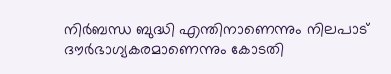നിര്‍ബന്ധ ബുദ്ധി എന്തിനാണെന്നും നിലപാട് ദൗര്‍ഭാഗ്യകരമാണെന്നും കോടതി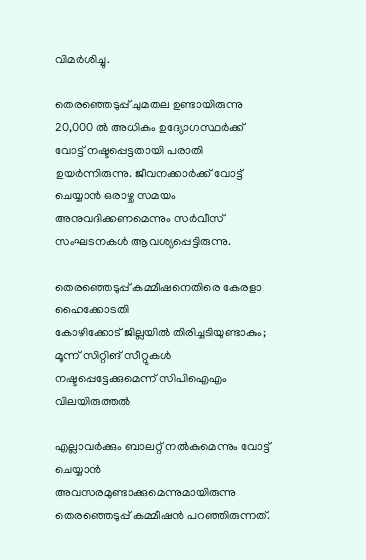വിമര്‍ശിച്ചു.

തെരഞ്ഞെടുപ്പ് ചുമതല ഉണ്ടായിരുന്നു 20,000 ൽ അധികം ഉദ്യോഗസ്ഥർക്ക് വോട്ട് നഷ്ടപ്പെട്ടതായി പരാതി ഉയർന്നിരുന്നു. ജീവനക്കാർക്ക് വോട്ട് ചെയ്യാൻ ഒരാഴ്ച സമയം അനുവദിക്കണമെന്നും സർവീസ് സംഘടനകൾ ആവശ്യപ്പെട്ടിരുന്നു.

തെരഞ്ഞെടുപ്പ് കമ്മീഷനെതിരെ കേരളാ ഹൈക്കോടതി
കോഴിക്കോട് ജില്ലയിൽ തിരിച്ചടിയുണ്ടാകും; മൂന്ന് സിറ്റിങ് സീറ്റുകൾ നഷ്ടപ്പെട്ടേക്കുമെന്ന് സിപിഐഎം വിലയിരുത്തൽ

എല്ലാവർക്കും ബാലറ്റ് നൽകുമെന്നും വോട്ട് ചെയ്യാൻ അവസരമുണ്ടാക്കുമെന്നുമായിരുന്നു തെരഞ്ഞെടുപ്പ് കമ്മീഷൻ പറഞ്ഞിരുന്നത്.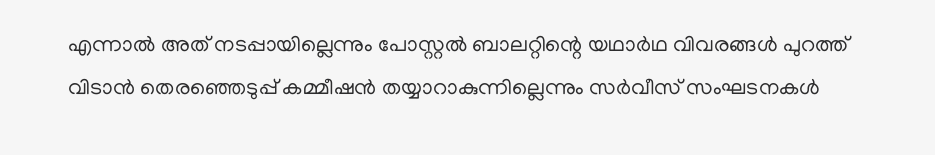എന്നാൽ അത് നടപ്പായില്ലെന്നും പോസ്റ്റൽ ബാലറ്റിന്റെ യഥാർഥ വിവരങ്ങൾ പുറത്ത് വിടാൻ തെരഞ്ഞെടുപ്പ് കമ്മീഷൻ തയ്യാറാകുന്നില്ലെന്നും സർവീസ് സംഘടനകൾ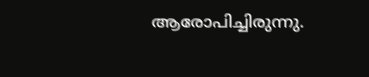ആരോപിച്ചിരുന്നു.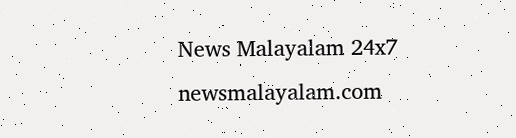News Malayalam 24x7
newsmalayalam.com